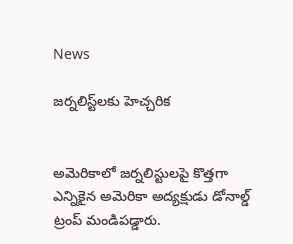News

జర్నలిస్ట్‌లకు హెచ్చరిక


అమెరికాలో జర్నలిస్టులపై కొత్తగా ఎన్నికైన అమెరికా అద్యక్షుడు డోనాల్డ్ ట్రంప్ మండిపడ్డారు.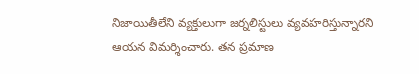నిజాయితీలేని వ్యక్తులుగా జర్నలిస్టులు వ్యవహరిస్తున్నారని ఆయన విమర్శించారు. తన ప్రమాణ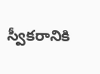స్వీకరానికి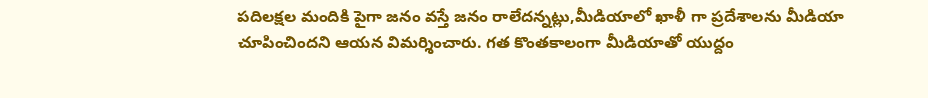పదిలక్షల మందికి పైగా జనం వస్తే జనం రాలేదన్నట్లు,మీడియాలో ఖాళీ గా ప్రదేశాలను మీడియా చూపించిందని ఆయన విమర్శించారు. గత కొంతకాలంగా మీడియాతో యుద్దం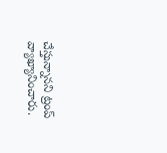చేస్తున్నానని ట్రంప్ వ్యాఖ్యానించారు.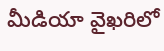మీడియా వైఖరిలో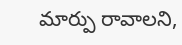మార్పు రావాలని,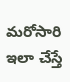మరోసారి ఇలా చేస్తే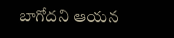బాగోదని ఆయన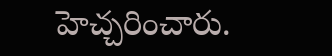హెచ్చరించారు.